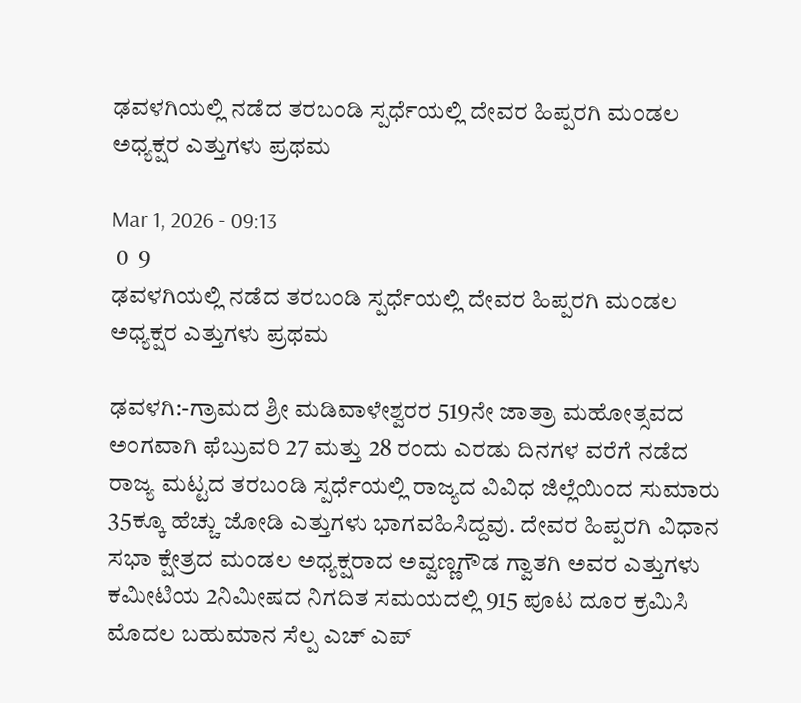ಢವಳಗಿಯಲ್ಲಿ ನಡೆದ ತರಬಂಡಿ ಸ್ಪರ್ಧೆಯಲ್ಲಿ ದೇವರ ಹಿಪ್ಪರಗಿ ಮಂಡಲ ಅಧ್ಯಕ್ಷರ ಎತ್ತುಗಳು ಪ್ರಥಮ

Mar 1, 2026 - 09:13
 0  9
ಢವಳಗಿಯಲ್ಲಿ ನಡೆದ ತರಬಂಡಿ ಸ್ಪರ್ಧೆಯಲ್ಲಿ ದೇವರ ಹಿಪ್ಪರಗಿ ಮಂಡಲ ಅಧ್ಯಕ್ಷರ ಎತ್ತುಗಳು ಪ್ರಥಮ

ಢವಳಗಿ:-ಗ್ರಾಮದ ಶ್ರೀ ಮಡಿವಾಳೇಶ್ವರರ 519ನೇ ಜಾತ್ರಾ ಮಹೋತ್ಸವದ ಅಂಗವಾಗಿ ಫೆಬ್ರುವರಿ 27 ಮತ್ತು 28 ರಂದು ಎರಡು ದಿನಗಳ ವರೆಗೆ ನಡೆದ ರಾಜ್ಯ ಮಟ್ಟದ ತರಬಂಡಿ ಸ್ಪರ್ಧೆಯಲ್ಲಿ ರಾಜ್ಯದ ವಿವಿಧ ಜಿಲ್ಲೆಯಿಂದ ಸುಮಾರು 35ಕ್ಕೂ ಹೆಚ್ಚು ಜೋಡಿ ಎತ್ತುಗಳು ಭಾಗವಹಿಸಿದ್ದವು. ದೇವರ ಹಿಪ್ಪರಗಿ ವಿಧಾನ ಸಭಾ ಕ್ಷೇತ್ರದ ಮಂಡಲ ಅಧ್ಯಕ್ಷರಾದ ಅವ್ವಣ್ಣಗೌಡ ಗ್ವಾತಗಿ ಅವರ ಎತ್ತುಗಳು ಕಮೀಟಿಯ 2ನಿಮೀಷದ ನಿಗದಿತ ಸಮಯದಲ್ಲಿ 915 ಪೂಟ ದೂರ ಕ್ರಮಿಸಿ ಮೊದಲ ಬಹುಮಾನ ಸೆಲ್ಪ ಎಚ್ ಎಪ್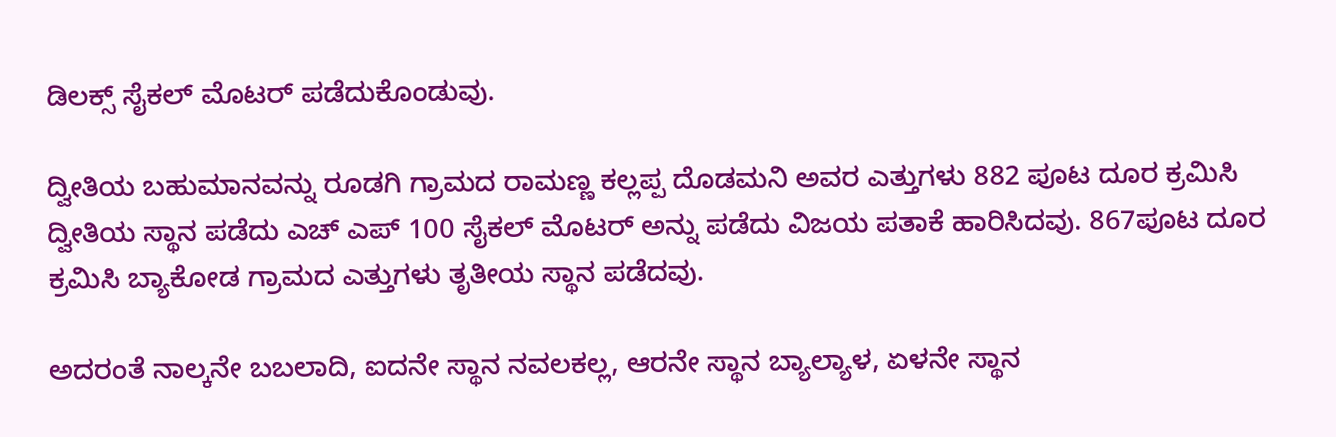ಡಿಲಕ್ಸ್ ಸೈಕಲ್ ಮೊಟರ್ ಪಡೆದುಕೊಂಡುವು.

ದ್ವೀತಿಯ ಬಹುಮಾನವನ್ನು ರೂಡಗಿ ಗ್ರಾಮದ ರಾಮಣ್ಣ ಕಲ್ಲಪ್ಪ ದೊಡಮನಿ ಅವರ ಎತ್ತುಗಳು 882 ಪೂಟ ದೂರ ಕ್ರಮಿಸಿ ದ್ವೀತಿಯ ಸ್ಥಾನ ಪಡೆದು ಎಚ್ ಎಪ್ 100 ಸೈಕಲ್ ಮೊಟರ್ ಅನ್ನು ಪಡೆದು ವಿಜಯ ಪತಾಕೆ ಹಾರಿಸಿದವು. 867ಪೂಟ ದೂರ ಕ್ರಮಿಸಿ ಬ್ಯಾಕೋಡ ಗ್ರಾಮದ ಎತ್ತುಗಳು ತೃತೀಯ ಸ್ಥಾನ ಪಡೆದವು.

ಅದರಂತೆ ನಾಲ್ಕನೇ ಬಬಲಾದಿ, ಐದನೇ ಸ್ಥಾನ ನವಲಕಲ್ಲ, ಆರನೇ ಸ್ಥಾನ ಬ್ಯಾಲ್ಯಾಳ, ಏಳನೇ ಸ್ಥಾನ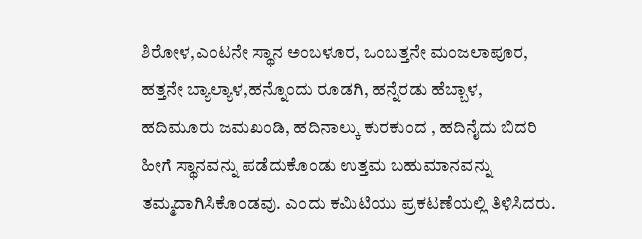ಶಿರೋಳ,ಎಂಟನೇ ಸ್ಥಾನ ಅಂಬಳೂರ, ಒಂಬತ್ತನೇ ಮಂಜಲಾಪೂರ, ಹತ್ತನೇ ಬ್ಯಾಲ್ಯಾಳ,ಹನ್ನೊಂದು ರೂಡಗಿ, ಹನ್ನೆರಡು ಹೆಬ್ಬಾಳ, ಹದಿಮೂರು ಜಮಖಂಡಿ, ಹದಿನಾಲ್ಕು ಕುರಕುಂದ , ಹದಿನೈದು ಬಿದರಿ ಹೀಗೆ ಸ್ಥಾನವನ್ನು ಪಡೆದುಕೊಂಡು ಉತ್ತಮ ಬಹುಮಾನವನ್ನು ತಮ್ಮದಾಗಿಸಿಕೊಂಡವು. ಎಂದು ಕಮಿಟಿಯು ಪ್ರಕಟಣೆಯಲ್ಲಿ ತಿಳಿಸಿದರು.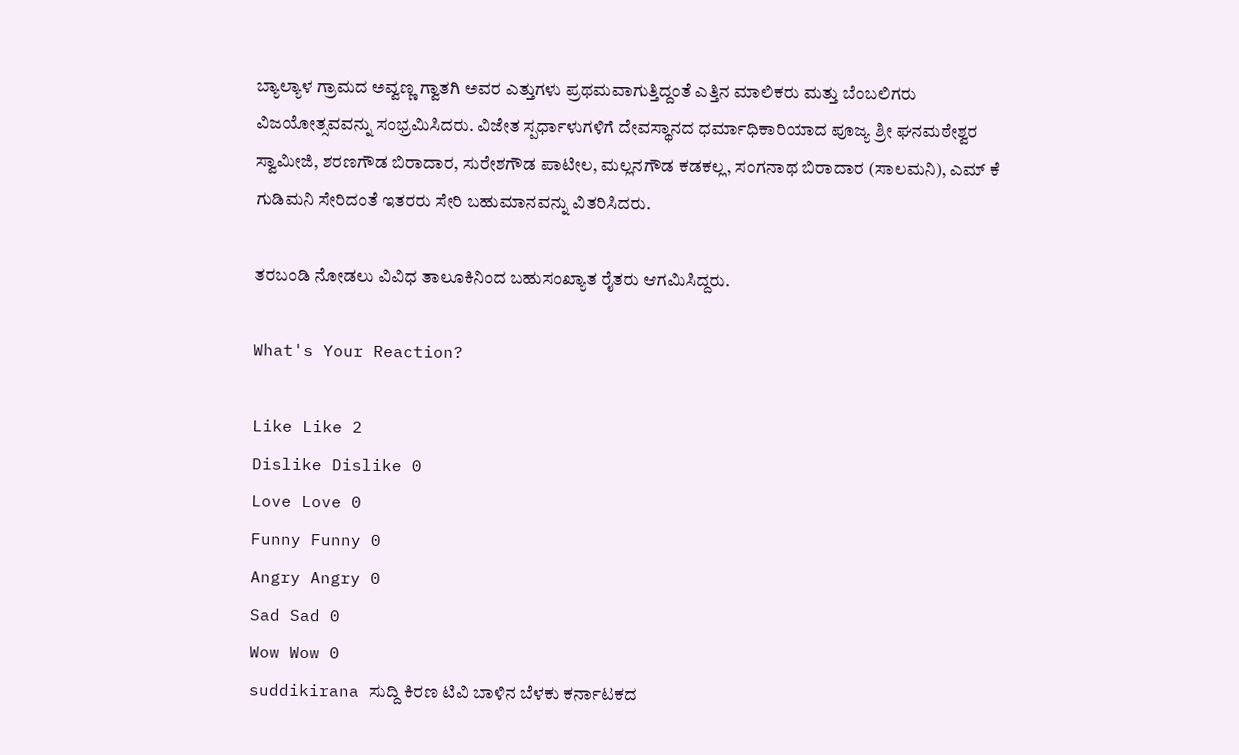ಬ್ಯಾಲ್ಯಾಳ ಗ್ರಾಮದ ಅವ್ವಣ್ಣ ಗ್ವಾತಗಿ ಅವರ ಎತ್ತುಗಳು ಪ್ರಥಮವಾಗುತ್ತಿದ್ದಂತೆ ಎತ್ತಿನ ಮಾಲಿಕರು ಮತ್ತು ಬೆಂಬಲಿಗರು ವಿಜಯೋತ್ಸವವನ್ನು ಸಂಭ್ರಮಿಸಿದರು. ವಿಜೇತ ಸ್ಪರ್ಧಾಳುಗಳಿಗೆ ದೇವಸ್ಥಾನದ ಧರ್ಮಾಧಿಕಾರಿಯಾದ ಪೂಜ್ಯ ಶ್ರೀ ಘನಮಠೇಶ್ವರ ಸ್ವಾಮೀಜಿ, ಶರಣಗೌಡ ಬಿರಾದಾರ, ಸುರೇಶಗೌಡ ಪಾಟೀಲ, ಮಲ್ಲನಗೌಡ ಕಡಕಲ್ಲ, ಸಂಗನಾಥ ಬಿರಾದಾರ (ಸಾಲಮನಿ), ಎಮ್ ಕೆ ಗುಡಿಮನಿ ಸೇರಿದಂತೆ ಇತರರು ಸೇರಿ ಬಹುಮಾನವನ್ನು ವಿತರಿಸಿದರು.

ತರಬಂಡಿ ನೋಡಲು ವಿವಿಧ ತಾಲೂಕಿನಿಂದ ಬಹುಸಂಖ್ಯಾತ ರೈತರು ಆಗಮಿಸಿದ್ದರು.

What's Your Reaction?

Like Like 2
Dislike Dislike 0
Love Love 0
Funny Funny 0
Angry Angry 0
Sad Sad 0
Wow Wow 0
suddikirana ಸುದ್ದಿ ಕಿರಣ ಟಿವಿ ಬಾಳಿನ ಬೆಳಕು ಕರ್ನಾಟಕದ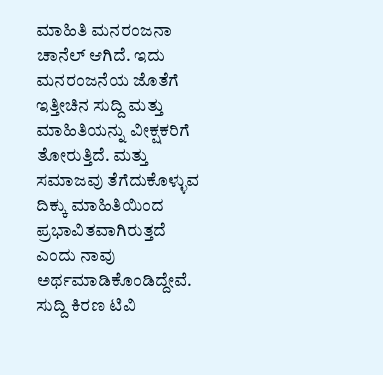ಮಾಹಿತಿ ಮನರಂಜನಾ ಚಾನೆಲ್ ಆಗಿದೆ. ಇದು ಮನರಂಜನೆಯ ಜೊತೆಗೆ ಇತ್ತೀಚಿನ ಸುದ್ದಿ ಮತ್ತು ಮಾಹಿತಿಯನ್ನು ವೀಕ್ಷಕರಿಗೆ ತೋರುತ್ತಿದೆ. ಮತ್ತು ಸಮಾಜವು ತೆಗೆದುಕೊಳ್ಳುವ ದಿಕ್ಕು ಮಾಹಿತಿಯಿಂದ ಪ್ರಭಾವಿತವಾಗಿರುತ್ತದೆ ಎಂದು ನಾವು ಅರ್ಥಮಾಡಿಕೊಂಡಿದ್ದೇವೆ. ಸುದ್ದಿ ಕಿರಣ ಟಿವಿ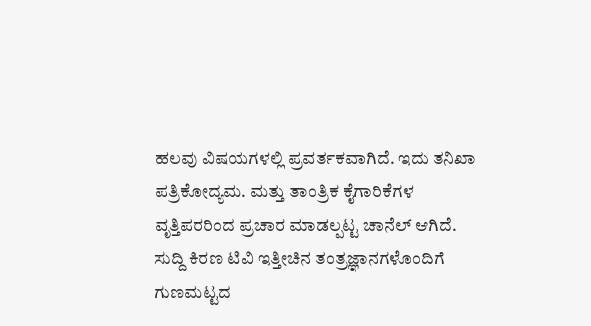ಹಲವು ವಿಷಯಗಳಲ್ಲಿ ಪ್ರವರ್ತಕವಾಗಿದೆ. ಇದು ತನಿಖಾ ಪತ್ರಿಕೋದ್ಯಮ. ಮತ್ತು ತಾಂತ್ರಿಕ ಕೈಗಾರಿಕೆಗಳ ವೃತ್ತಿಪರರಿಂದ ಪ್ರಚಾರ ಮಾಡಲ್ಪಟ್ಟ ಚಾನೆಲ್ ಆಗಿದೆ. ಸುದ್ದಿ ಕಿರಣ ಟಿವಿ ಇತ್ತೀಚಿನ ತಂತ್ರಜ್ಞಾನಗಳೊಂದಿಗೆ ಗುಣಮಟ್ಟದ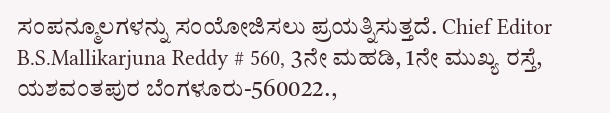ಸಂಪನ್ಮೂಲಗಳನ್ನು ಸಂಯೋಜಿಸಲು ಪ್ರಯತ್ನಿಸುತ್ತದೆ. Chief Editor B.S.Mallikarjuna Reddy # 560, 3ನೇ ಮಹಡಿ, 1ನೇ ಮುಖ್ಯ ರಸ್ತೆ, ಯಶವಂತಪುರ ಬೆಂಗಳೂರು-560022.,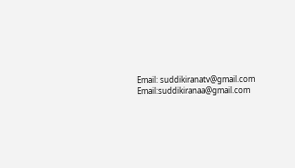Email: suddikiranatv@gmail.com Email:suddikiranaa@gmail.com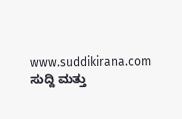www.suddikirana.com ಸುದ್ದಿ ಮತ್ತು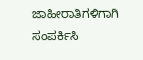ಜಾಹೀರಾತಿಗಳಿಗಾಗಿ ಸಂಪರ್ಕಿಸಿ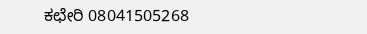ಕಛೇರಿ 08041505268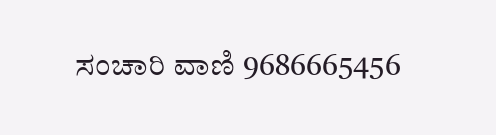ಸಂಚಾರಿ ವಾಣಿ 9686665456